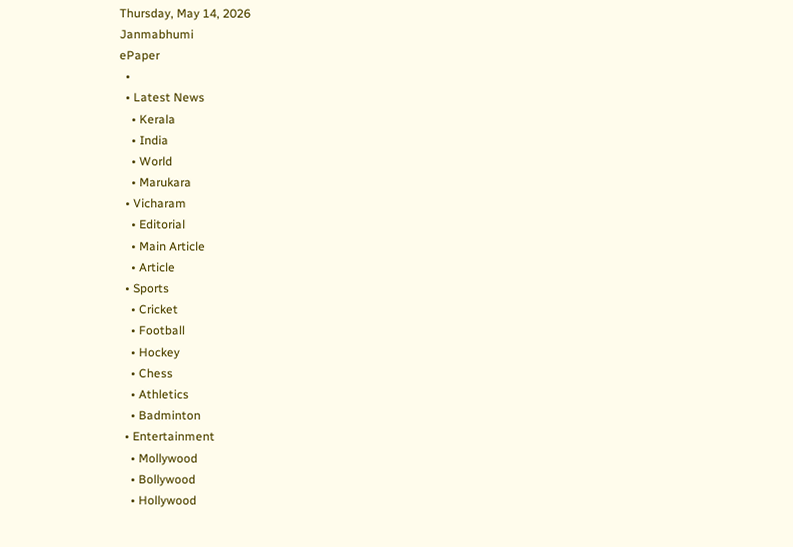Thursday, May 14, 2026
Janmabhumi
ePaper
  •
  • Latest News
    • Kerala
    • India
    • World
    • Marukara
  • Vicharam
    • Editorial
    • Main Article
    • Article
  • Sports
    • Cricket
    • Football
    • Hockey
    • Chess
    • Athletics
    • Badminton
  • Entertainment
    • Mollywood
    • Bollywood
    • Hollywood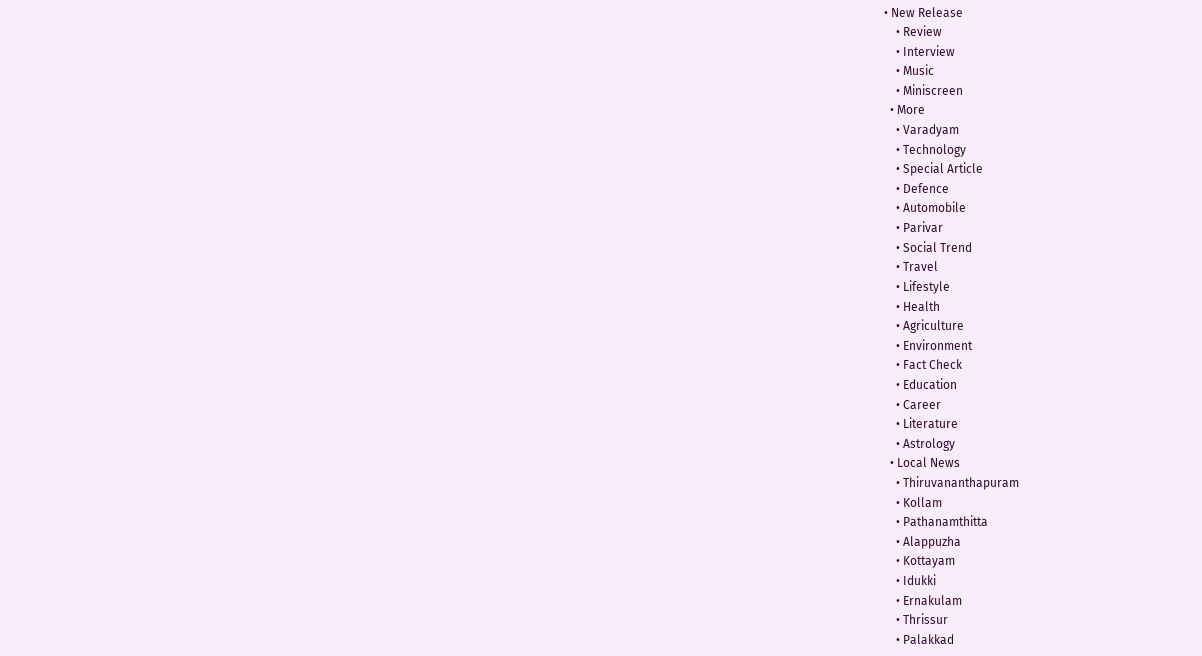• New Release
    • Review
    • Interview
    • Music
    • Miniscreen
  • More
    • Varadyam
    • Technology
    • Special Article
    • Defence
    • Automobile
    • Parivar
    • Social Trend
    • Travel
    • Lifestyle
    • Health
    • Agriculture
    • Environment
    • Fact Check
    • Education
    • Career
    • Literature
    • Astrology
  • Local News
    • Thiruvananthapuram
    • Kollam
    • Pathanamthitta
    • Alappuzha
    • Kottayam
    • Idukki
    • Ernakulam
    • Thrissur
    • Palakkad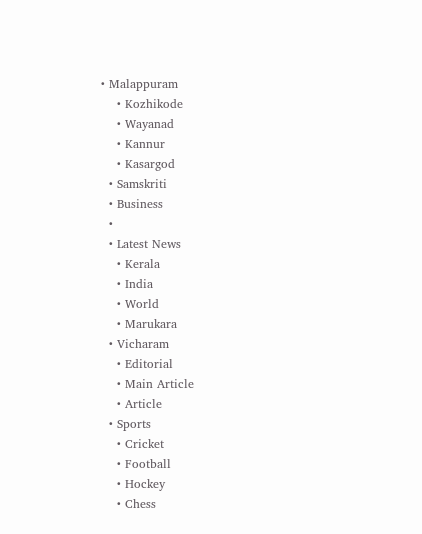• Malappuram
    • Kozhikode
    • Wayanad
    • Kannur
    • Kasargod
  • Samskriti
  • Business
  •
  • Latest News
    • Kerala
    • India
    • World
    • Marukara
  • Vicharam
    • Editorial
    • Main Article
    • Article
  • Sports
    • Cricket
    • Football
    • Hockey
    • Chess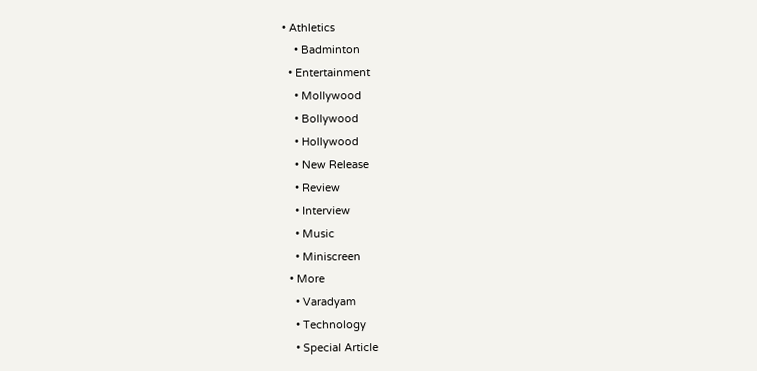• Athletics
    • Badminton
  • Entertainment
    • Mollywood
    • Bollywood
    • Hollywood
    • New Release
    • Review
    • Interview
    • Music
    • Miniscreen
  • More
    • Varadyam
    • Technology
    • Special Article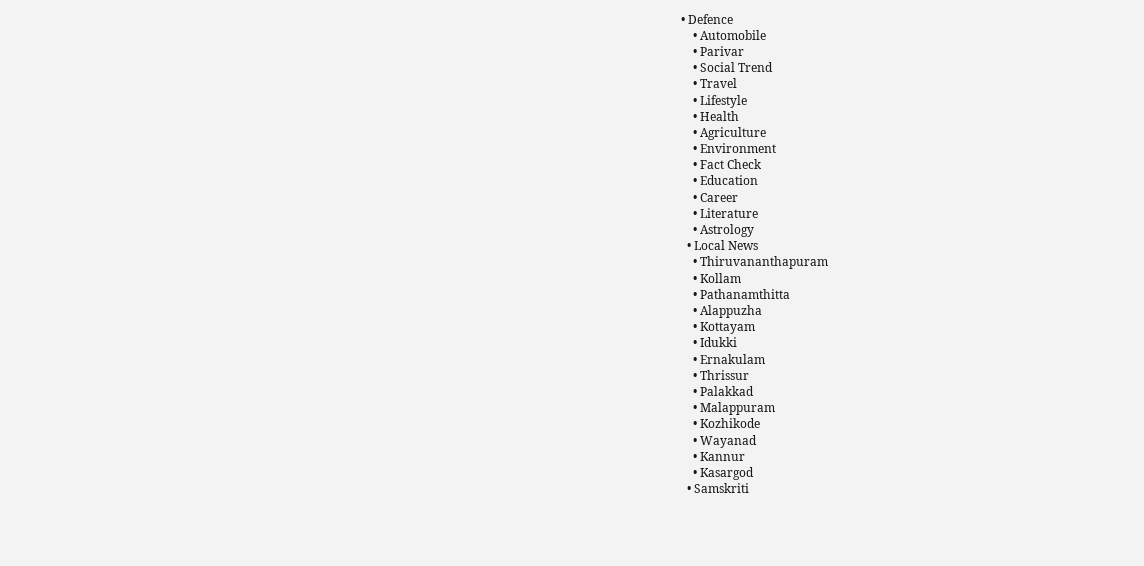• Defence
    • Automobile
    • Parivar
    • Social Trend
    • Travel
    • Lifestyle
    • Health
    • Agriculture
    • Environment
    • Fact Check
    • Education
    • Career
    • Literature
    • Astrology
  • Local News
    • Thiruvananthapuram
    • Kollam
    • Pathanamthitta
    • Alappuzha
    • Kottayam
    • Idukki
    • Ernakulam
    • Thrissur
    • Palakkad
    • Malappuram
    • Kozhikode
    • Wayanad
    • Kannur
    • Kasargod
  • Samskriti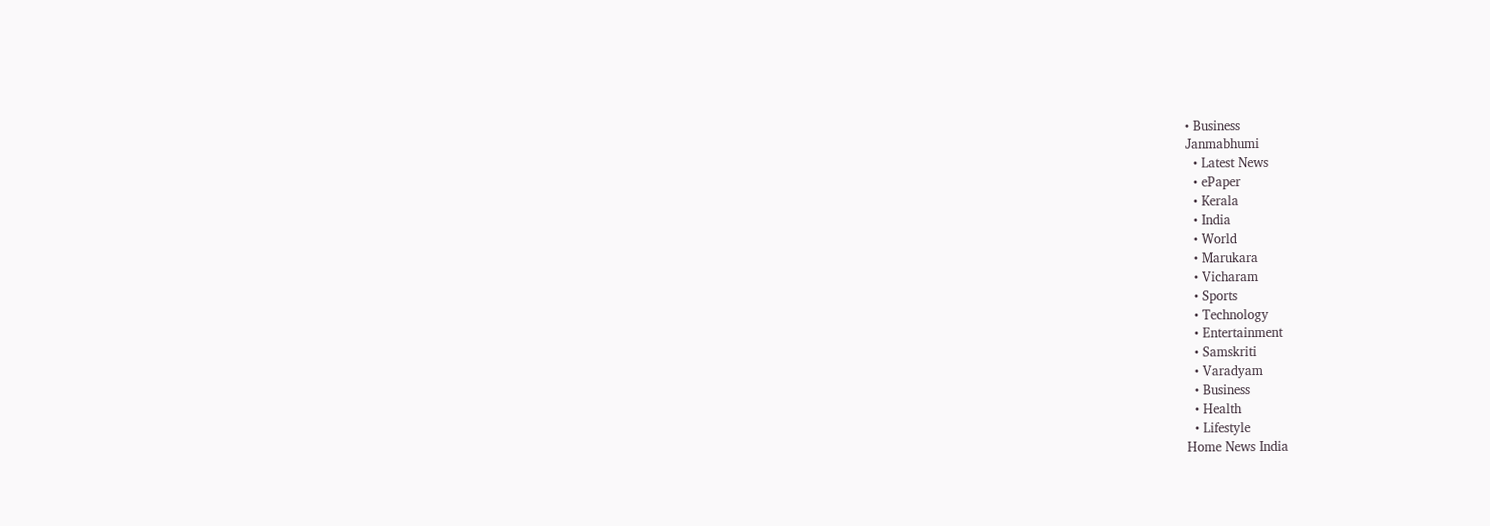• Business
Janmabhumi
  • Latest News
  • ePaper
  • Kerala
  • India
  • World
  • Marukara
  • Vicharam
  • Sports
  • Technology
  • Entertainment
  • Samskriti
  • Varadyam
  • Business
  • Health
  • Lifestyle
Home News India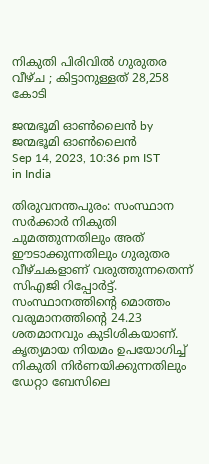നികുതി പിരിവില്‍ ഗുരുതര വീഴ്ച ; കിട്ടാനുള്ളത് 28,258 കോടി

ജന്മഭൂമി ഓണ്‍ലൈന്‍ by ജന്മഭൂമി ഓണ്‍ലൈന്‍
Sep 14, 2023, 10:36 pm IST
in India

തിരുവനന്തപുരം: സംസ്ഥാന സര്‍ക്കാര്‍ നികുതി ചുമത്തുന്നതിലും അത് ഈടാക്കുന്നതിലും ഗുരുതര വീഴ്ചകളാണ് വരുത്തുന്നതെന്ന് സിഎജി റിപ്പോര്‍ട്ട്. സംസ്ഥാനത്തിന്റെ മൊത്തം വരുമാനത്തിന്റെ 24.23 ശതമാനവും കുടിശികയാണ്. കൃത്യമായ നിയമം ഉപയോഗിച്ച് നികുതി നിര്‍ണയിക്കുന്നതിലും ഡേറ്റാ ബേസിലെ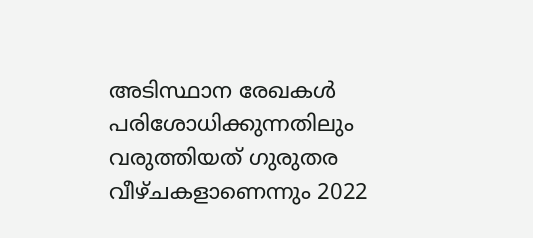അടിസ്ഥാന രേഖകള്‍ പരിശോധിക്കുന്നതിലും വരുത്തിയത് ഗുരുതര വീഴ്ചകളാണെന്നും 2022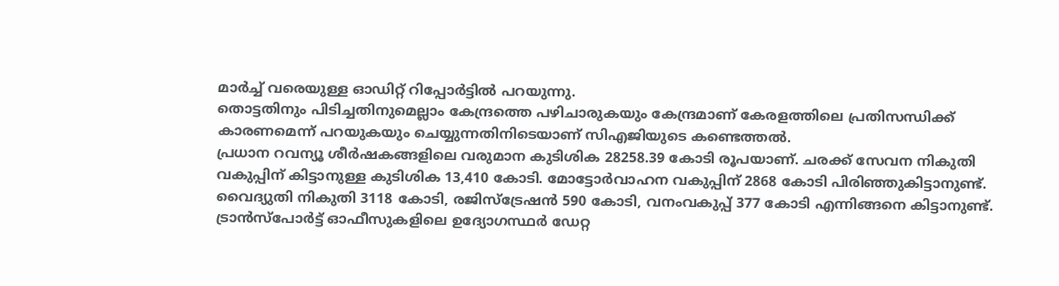മാര്‍ച്ച് വരെയുള്ള ഓഡിറ്റ് റിപ്പോര്‍ട്ടില്‍ പറയുന്നു.
തൊട്ടതിനും പിടിച്ചതിനുമെല്ലാം കേന്ദ്രത്തെ പഴിചാരുകയും കേന്ദ്രമാണ് കേരളത്തിലെ പ്രതിസന്ധിക്ക് കാരണമെന്ന് പറയുകയും ചെയ്യുന്നതിനിടെയാണ് സിഎജിയുടെ കണ്ടെത്തല്‍.
പ്രധാന റവന്യൂ ശീര്‍ഷകങ്ങളിലെ വരുമാന കുടിശിക 28258.39 കോടി രൂപയാണ്. ചരക്ക് സേവന നികുതി വകുപ്പിന് കിട്ടാനുള്ള കുടിശിക 13,410 കോടി. മോട്ടോര്‍വാഹന വകുപ്പിന് 2868 കോടി പിരിഞ്ഞുകിട്ടാനുണ്ട്. വൈദ്യുതി നികുതി 3118 കോടി, രജിസ്ട്രേഷന്‍ 590 കോടി, വനംവകുപ്പ് 377 കോടി എന്നിങ്ങനെ കിട്ടാനുണ്ട്. ട്രാന്‍സ്പോര്‍ട്ട് ഓഫീസുകളിലെ ഉദ്യോഗസ്ഥര്‍ ഡേറ്റ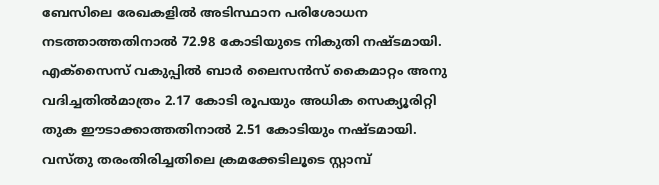ബേസിലെ രേഖകളില്‍ അടിസ്ഥാന പരിശോധന നടത്താത്തതിനാല്‍ 72.98 കോടിയുടെ നികുതി നഷ്ടമായി. എക്സൈസ് വകുപ്പില്‍ ബാര്‍ ലൈസന്‍സ് കൈമാറ്റം അനു
വദിച്ചതില്‍മാത്രം 2.17 കോടി രൂപയും അധിക സെക്യൂരിറ്റി തുക ഈടാക്കാത്തതിനാല്‍ 2.51 കോടിയും നഷ്ടമായി. വസ്തു തരംതിരിച്ചതിലെ ക്രമക്കേടിലൂടെ സ്റ്റാമ്പ്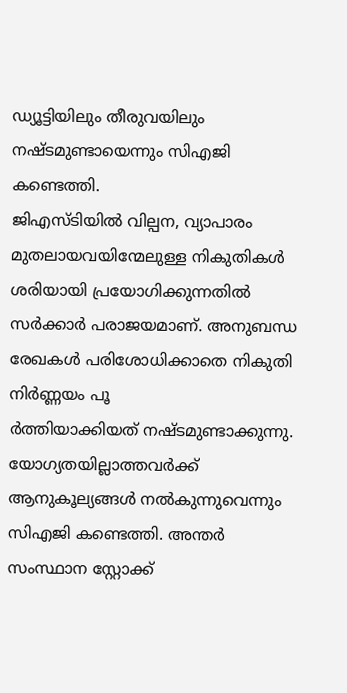ഡ്യൂട്ടിയിലും തീരുവയിലും നഷ്ടമുണ്ടായെന്നും സിഎജി കണ്ടെത്തി.
ജിഎസ്ടിയില്‍ വില്പന, വ്യാപാരം മുതലായവയിന്മേലുള്ള നികുതികള്‍ ശരിയായി പ്രയോഗിക്കുന്നതില്‍ സര്‍ക്കാര്‍ പരാജയമാണ്. അനുബന്ധ രേഖകള്‍ പരിശോധിക്കാതെ നികുതി നിര്‍ണ്ണയം പൂ
ര്‍ത്തിയാക്കിയത് നഷ്ടമുണ്ടാക്കുന്നു. യോഗ്യതയില്ലാത്തവര്‍ക്ക് ആനുകൂല്യങ്ങള്‍ നല്‍കുന്നുവെന്നും സിഎജി കണ്ടെത്തി. അന്തര്‍ സംസ്ഥാന സ്റ്റോക്ക്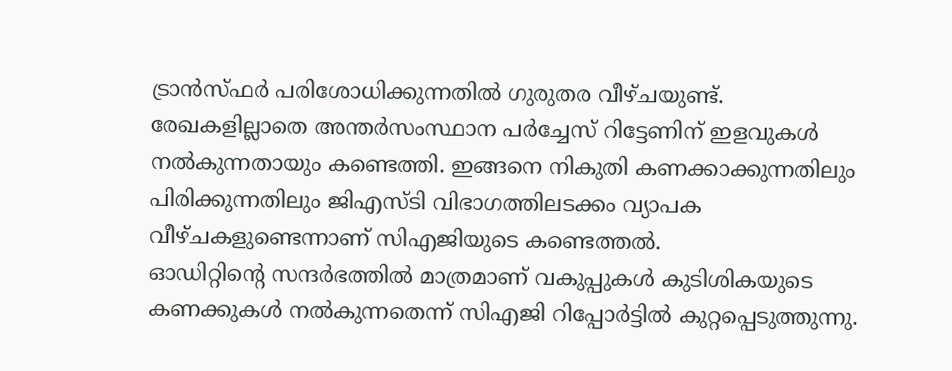ട്രാന്‍സ്ഫര്‍ പരിശോധിക്കുന്നതില്‍ ഗുരുതര വീഴ്ചയുണ്ട്. രേഖകളില്ലാതെ അന്തര്‍സംസ്ഥാന പര്‍ച്ചേസ് റിട്ടേണിന് ഇളവുകള്‍ നല്‍കുന്നതായും കണ്ടെത്തി. ഇങ്ങനെ നികുതി കണക്കാക്കുന്നതിലും പിരിക്കുന്നതിലും ജിഎസ്ടി വിഭാഗത്തിലടക്കം വ്യാപക വീഴ്ചകളുണ്ടെന്നാണ് സിഎജിയുടെ കണ്ടെത്തല്‍.
ഓഡിറ്റിന്റെ സന്ദര്‍ഭത്തില്‍ മാത്രമാണ് വകുപ്പുകള്‍ കുടിശികയുടെ കണക്കുകള്‍ നല്‍കുന്നതെന്ന് സിഎജി റിപ്പോര്‍ട്ടില്‍ കുറ്റപ്പെടുത്തുന്നു.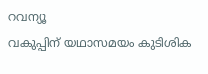റവന്യൂ
വകുപ്പിന് യഥാസമയം കുടിശിക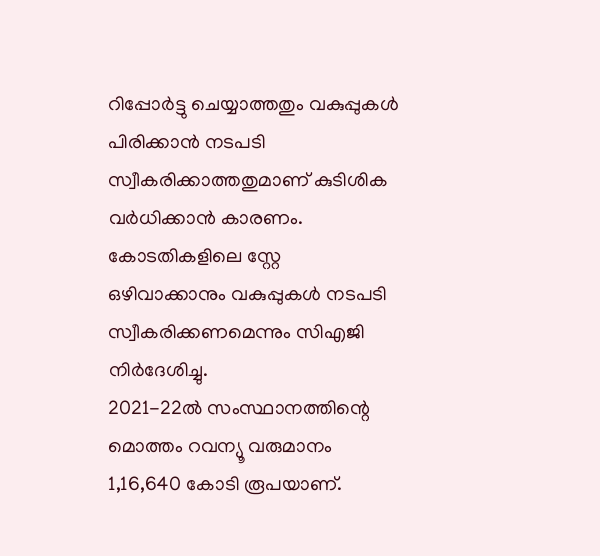റിപ്പോര്‍ട്ടു ചെയ്യാത്തതും വകുപ്പുകള്‍ പിരിക്കാന്‍ നടപടി സ്വീകരിക്കാത്തതുമാണ് കുടിശിക വര്‍ധിക്കാന്‍ കാരണം. കോടതികളിലെ സ്റ്റേ ഒഴിവാക്കാനും വകുപ്പുകള്‍ നടപടി സ്വീകരിക്കണമെന്നും സിഎജി നിര്‍ദേശിച്ചു.
2021-22ല്‍ സംസ്ഥാനത്തിന്റെ മൊത്തം റവന്യൂ വരുമാനം 1,16,640 കോടി രൂപയാണ്.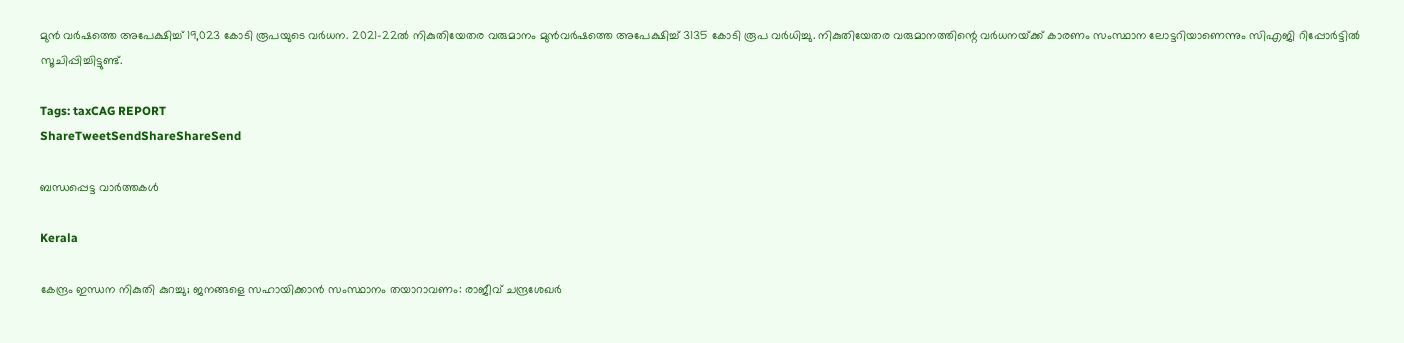മുന്‍ വര്‍ഷത്തെ അപേക്ഷിച്ച് 19,023 കോടി രൂപയുടെ വര്‍ധന. 2021-22ല്‍ നികുതിയേതര വരുമാനം മുന്‍വര്‍ഷത്തെ അപേക്ഷിച്ച് 3135 കോടി രൂപ വര്‍ധിച്ചു. നികുതിയേതര വരുമാനത്തിന്റെ വര്‍ധനയ്‌ക്ക് കാരണം സംസ്ഥാന ലോട്ടറിയാണെന്നും സിഎജി റിപ്പോര്‍ട്ടില്‍ സൂചിപ്പിച്ചിട്ടുണ്ട്.

Tags: taxCAG REPORT
ShareTweetSendShareShareSend

ബന്ധപ്പെട്ട വാര്‍ത്തകള്‍

Kerala

കേന്ദ്രം ഇന്ധന നികുതി കുറച്ചു; ജനങ്ങളെ സഹായിക്കാന്‍ സംസ്ഥാനം തയാറാവണം: രാജീവ് ചന്ദ്രശേഖര്‍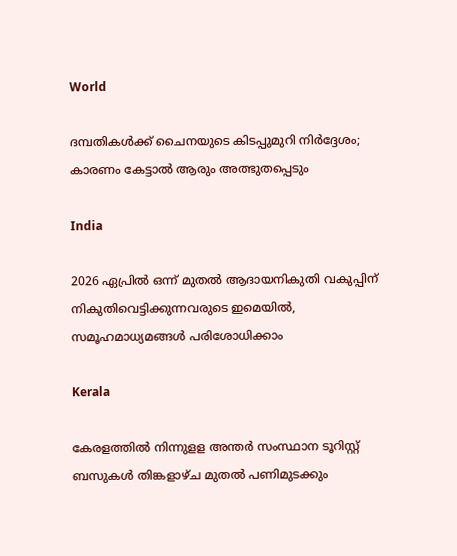World

ദമ്പതികൾക്ക് ചൈനയുടെ കിടപ്പുമുറി നിർദ്ദേശം; കാരണം കേട്ടാൽ ആരും അത്ഭുതപ്പെടും

India

2026 ഏപ്രില്‍ ഒന്ന് മുതല്‍ ആദായനികുതി വകുപ്പിന് നികുതിവെട്ടിക്കുന്നവരുടെ ഇമെയില്‍, സമൂഹമാധ്യമങ്ങള്‍ പരിശോധിക്കാം

Kerala

കേരളത്തില്‍ നിന്നുളള അന്തര്‍ സംസ്ഥാന ടൂറിസ്റ്റ് ബസുകള്‍ തിങ്കളാഴ്ച മുതല്‍ പണിമുടക്കും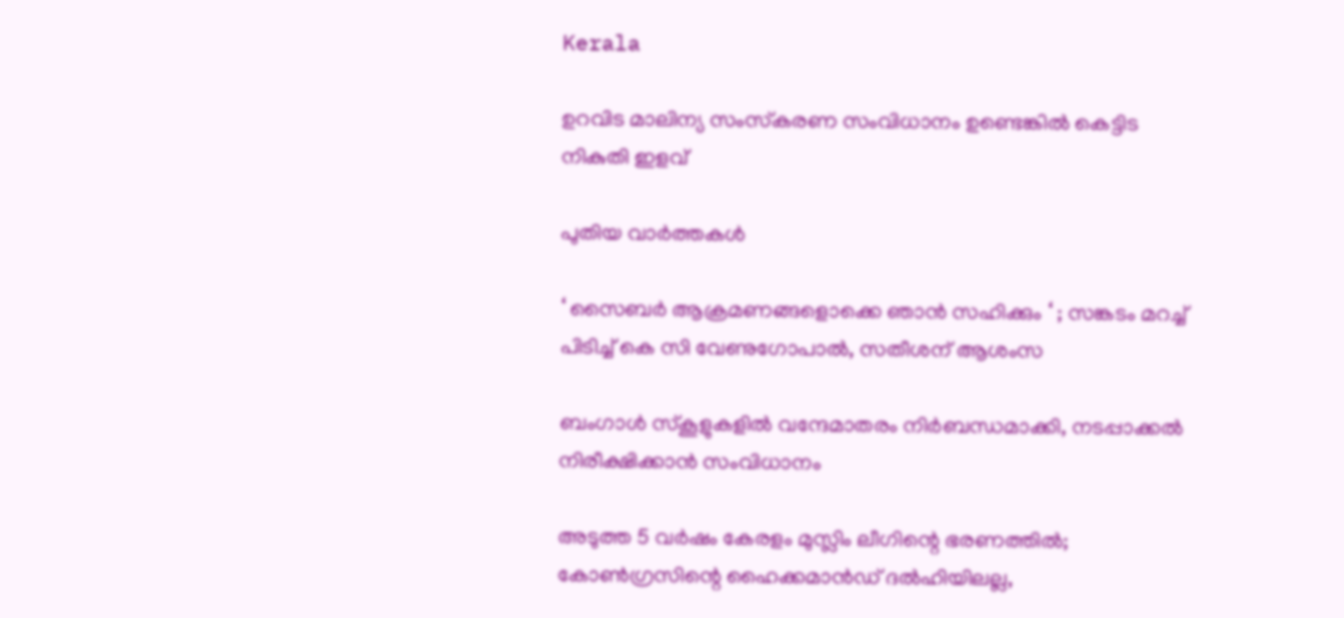Kerala

ഉറവിട മാലിന്യ സംസ്‌കരണ സംവിധാനം ഉണ്ടെങ്കില്‍ കെട്ടിട നികുതി ഇളവ്

പുതിയ വാര്‍ത്തകള്‍

‘ സൈബർ ആക്രമണങ്ങളൊക്കെ ഞാൻ സഹിക്കും ‘ ; സങ്കടം മറച്ച് പിടിച്ച് കെ സി വേണുഗോപാൽ, സതീശന് ആശംസ

ബംഗാൾ സ്‌കൂളുകളിൽ വന്ദേമാതരം നിർബന്ധമാക്കി, നടപ്പാക്കൽ നിരീക്ഷിക്കാൻ സംവിധാനം

അടുത്ത 5 വർഷം കേരളം മുസ്ലിം ലീഗിന്റെ ഭരണത്തിൽ; കോൺഗ്രസിന്റെ ഹൈക്കമാൻഡ് ദൽഹിയിലല്ല,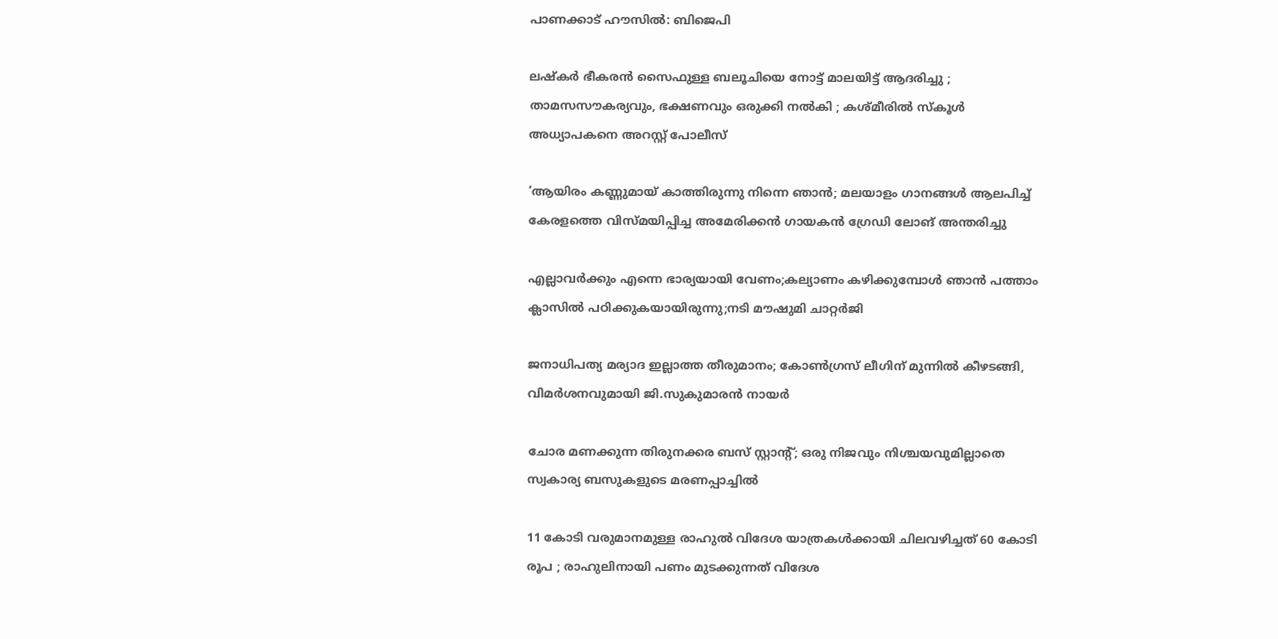പാണക്കാട് ഹൗസിൽ: ബിജെപി

ലഷ്കർ ഭീകരൻ സൈഫുള്ള ബലൂചിയെ നോട്ട് മാലയിട്ട് ആദരിച്ചു ; താമസസൗകര്യവും, ഭക്ഷണവും ഒരുക്കി നൽകി ; കശ്മീരിൽ സ്കൂൾ അധ്യാപകനെ അറസ്റ്റ് പോലീസ്

‘ആയിരം കണ്ണുമായ് കാത്തിരുന്നു നിന്നെ ഞാൻ; മലയാളം ഗാനങ്ങള്‍ ആലപിച്ച് കേരളത്തെ വിസ്മയിപ്പിച്ച അമേരിക്കന്‍ ഗായകന്‍ ഗ്രേഡി ലോങ് അന്തരിച്ചു

എല്ലാവര്‍ക്കും എന്നെ ഭാര്യയായി വേണം;കല്യാണം കഴിക്കുമ്പോള്‍ ഞാന്‍ പത്താം ക്ലാസില്‍ പഠിക്കുകയായിരുന്നു;നടി മൗഷുമി ചാറ്റര്‍ജി

ജനാധിപത്യ മര്യാദ ഇല്ലാത്ത തീരുമാനം; കോൺഗ്രസ് ലീഗിന് മുന്നിൽ കീഴടങ്ങി, വിമർശനവുമായി ജി.സുകുമാരൻ നായർ

ചോര മണക്കുന്ന തിരുനക്കര ബസ് സ്റ്റാന്റ്; ഒരു നിജവും നിശ്ചയവുമില്ലാതെ സ്വകാര്യ ബസുകളുടെ മരണപ്പാച്ചിൽ

11 കോടി വരുമാനമുള്ള രാഹുൽ വിദേശ യാത്രകൾക്കായി ചിലവഴിച്ചത് 60 കോടി രൂപ ; രാഹുലിനായി പണം മുടക്കുന്നത് വിദേശ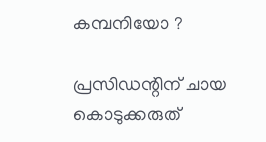കമ്പനിയോ ?

പ്രസിഡന്റിന് ചായ കൊടുക്കരുത്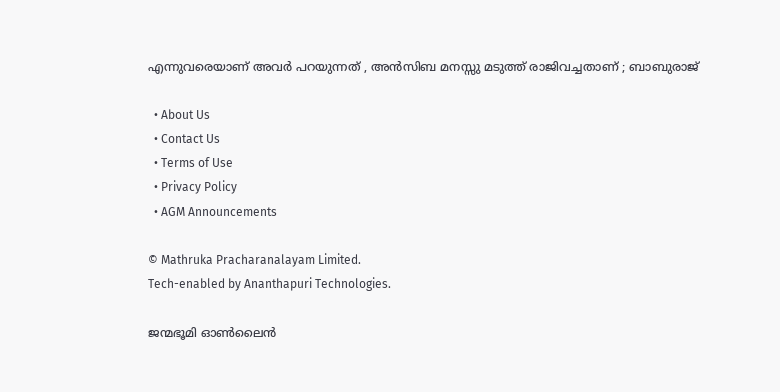എന്നുവരെയാണ് അവർ പറയുന്നത് , അൻസിബ മനസ്സു മടുത്ത് രാജിവച്ചതാണ് ; ബാബുരാജ്

  • About Us
  • Contact Us
  • Terms of Use
  • Privacy Policy
  • AGM Announcements

© Mathruka Pracharanalayam Limited.
Tech-enabled by Ananthapuri Technologies.

ജന്മഭൂമി ഓണ്‍ലൈന്‍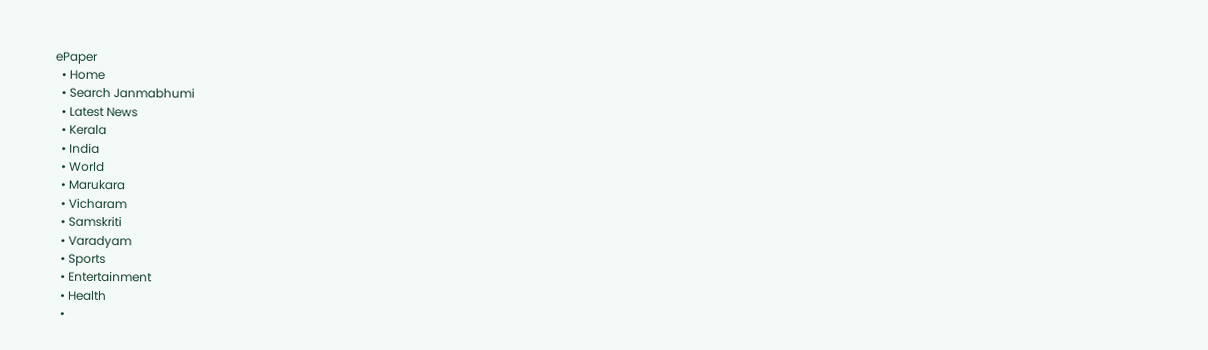ePaper
  • Home
  • Search Janmabhumi
  • Latest News
  • Kerala
  • India
  • World
  • Marukara
  • Vicharam
  • Samskriti
  • Varadyam
  • Sports
  • Entertainment
  • Health
  •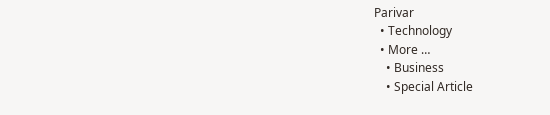Parivar
  • Technology
  • More …
    • Business
    • Special Article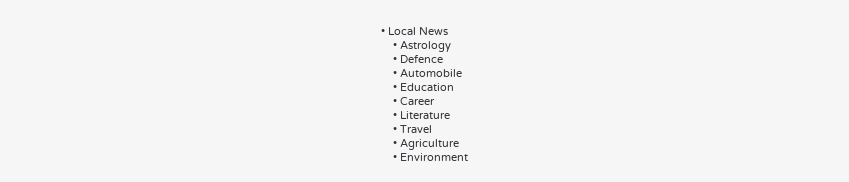• Local News
    • Astrology
    • Defence
    • Automobile
    • Education
    • Career
    • Literature
    • Travel
    • Agriculture
    • Environment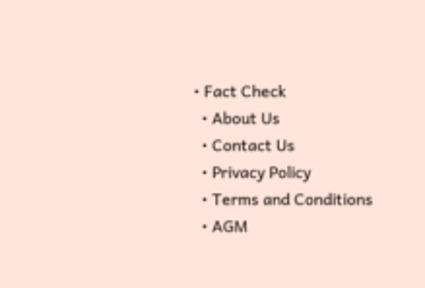• Fact Check
  • About Us
  • Contact Us
  • Privacy Policy
  • Terms and Conditions
  • AGM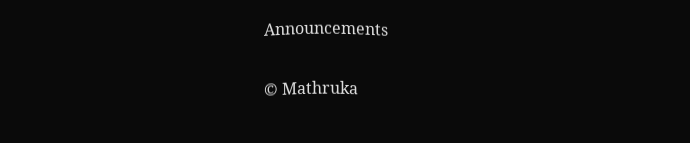Announcements

© Mathruka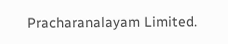Pracharanalayam Limited.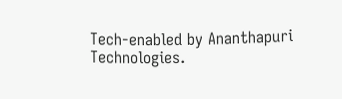Tech-enabled by Ananthapuri Technologies.